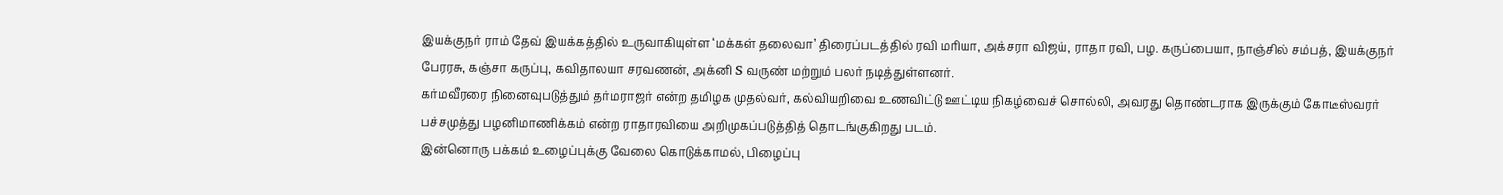இயக்குநர் ராம் தேவ் இயக்கத்தில் உருவாகியுள்ள ‘மக்கள் தலைவா’ திரைப்படத்தில் ரவி மரியா, அக்சரா விஜய், ராதா ரவி, பழ. கருப்பையா, நாஞ்சில் சம்பத், இயக்குநர் பேரரசு, கஞ்சா கருப்பு, கவிதாலயா சரவணன், அக்னி S வருண் மற்றும் பலர் நடித்துள்ளனர்.
கர்மவீரரை நினைவுபடுத்தும் தர்மராஜர் என்ற தமிழக முதல்வர், கல்வியறிவை உணவிட்டு ஊட்டிய நிகழ்வைச் சொல்லி, அவரது தொண்டராக இருக்கும் கோடீஸ்வரர் பச்சமுத்து பழனிமாணிக்கம் என்ற ராதாரவியை அறிமுகப்படுத்தித் தொடங்குகிறது படம்.
இன்னொரு பக்கம் உழைப்புக்கு வேலை கொடுக்காமல், பிழைப்பு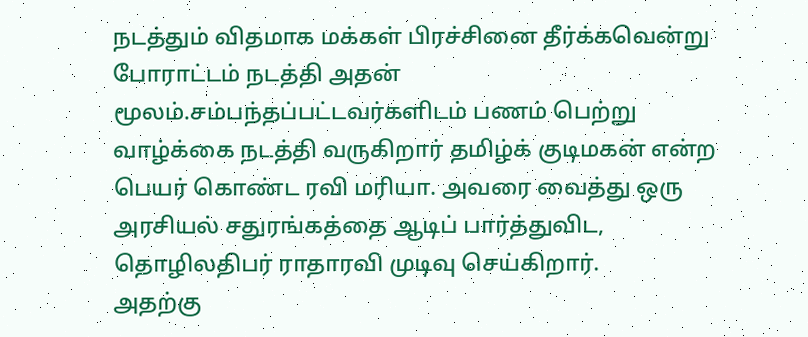நடத்தும் விதமாக மக்கள் பிரச்சினை தீர்க்கவென்று போராட்டம் நடத்தி அதன் மூலம்.சம்பந்தப்பட்டவர்களிடம் பணம் பெற்று வாழ்க்கை நடத்தி வருகிறார் தமிழ்க் குடிமகன் என்ற பெயர் கொண்ட ரவி மரியா. அவரை வைத்து ஒரு அரசியல் சதுரங்கத்தை ஆடிப் பார்த்துவிட, தொழிலதிபர் ராதாரவி முடிவு செய்கிறார்.
அதற்கு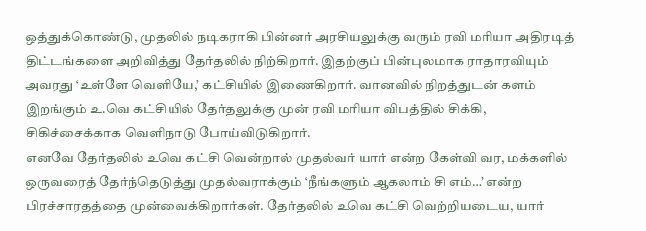ஒத்துக்கொண்டு, முதலில் நடிகராகி பின்னர் அரசியலுக்கு வரும் ரவி மரியா அதிரடித் திட்டங்களை அறிவித்து தேர்தலில் நிற்கிறார். இதற்குப் பின்புலமாக ராதாரவியும் அவரது ‘உள்ளே வெளியே,’ கட்சியில் இணைகிறார். வானவில் நிறத்துடன் களம் இறங்கும் உ.வெ கட்சியில் தேர்தலுக்கு முன் ரவி மரியா விபத்தில் சிக்கி, சிகிச்சைக்காக வெளிநாடு போய்விடுகிறார்.
எனவே தேர்தலில் உவெ கட்சி வென்றால் முதல்வர் யார் என்ற கேள்வி வர, மக்களில் ஒருவரைத் தேர்ந்தெடுத்து முதல்வராக்கும் ‘நீங்களும் ஆகலாம் சி எம்…’ என்ற பிரச்சாரதத்தை முன்வைக்கிறார்கள். தேர்தலில் உவெ கட்சி வெற்றியடைய, யார்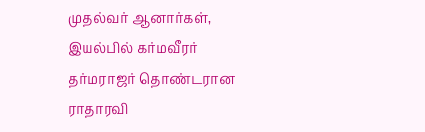முதல்வர் ஆனார்கள், இயல்பில் கர்மவீரர் தர்மராஜர் தொண்டரான ராதாரவி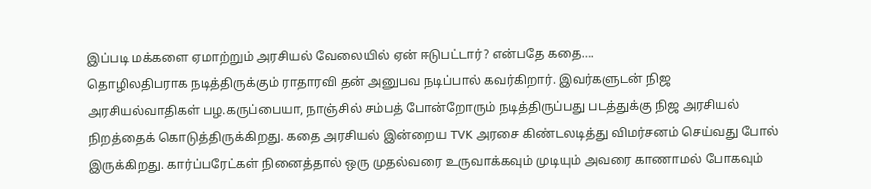இப்படி மக்களை ஏமாற்றும் அரசியல் வேலையில் ஏன் ஈடுபட்டார்? என்பதே கதை….
தொழிலதிபராக நடித்திருக்கும் ராதாரவி தன் அனுபவ நடிப்பால் கவர்கிறார். இவர்களுடன் நிஜ அரசியல்வாதிகள் பழ.கருப்பையா, நாஞ்சில் சம்பத் போன்றோரும் நடித்திருப்பது படத்துக்கு நிஜ அரசியல் நிறத்தைக் கொடுத்திருக்கிறது. கதை அரசியல் இன்றைய TVK அரசை கிண்டலடித்து விமர்சனம் செய்வது போல் இருக்கிறது. கார்ப்பரேட்கள் நினைத்தால் ஒரு முதல்வரை உருவாக்கவும் முடியும் அவரை காணாமல் போகவும்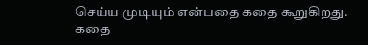செய்ய முடியும் என்பதை கதை கூறுகிறது. கதை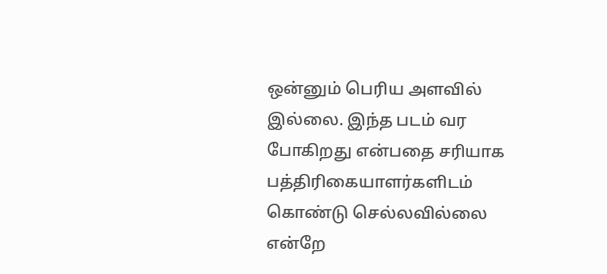ஒன்னும் பெரிய அளவில் இல்லை. இந்த படம் வர போகிறது என்பதை சரியாக பத்திரிகையாளர்களிடம் கொண்டு செல்லவில்லை என்றே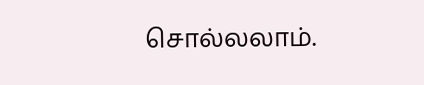சொல்லலாம்.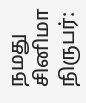நமது சினிமா நிருபர்: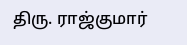திரு. ராஜ்குமார்